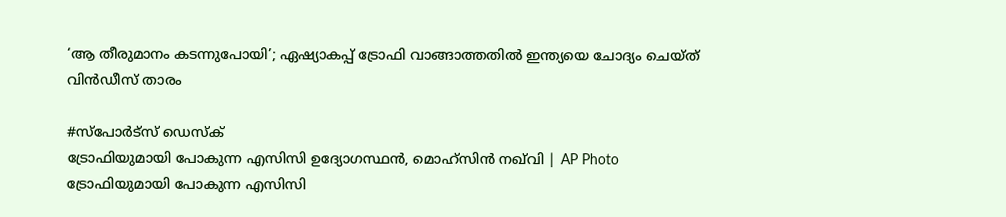‘ആ തീരുമാനം കടന്നുപോയി’; ഏഷ്യാകപ്പ് ട്രോഫി വാങ്ങാത്തതിൽ ഇന്ത്യയെ ചോദ്യം ചെയ്ത് വിൻഡീസ് താരം

#സ്പോർട്സ് ഡെസ്ക്
ട്രോഫിയുമായി പോകുന്ന എസിസി ഉദ്യോഗസ്ഥൻ, മൊഹ്‌സിൻ നഖ്‌വി | AP Photo
ട്രോഫിയുമായി പോകുന്ന എസിസി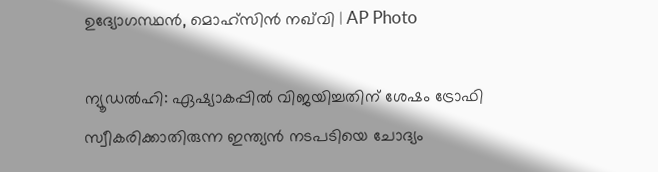ഉദ്യോഗസ്ഥൻ, മൊഹ്‌സിൻ നഖ്‌വി | AP Photo

ന്യൂഡൽഹി: ഏഷ്യാകപ്പിൽ വിജയിച്ചതിന് ശേഷം ട്രോഫി സ്വീകരിക്കാതിരുന്ന ഇന്ത്യൻ നടപടിയെ ചോദ്യം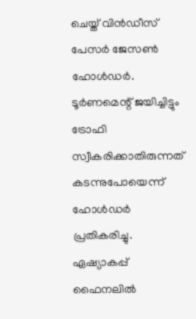ചെയ്ത് വിൻഡീസ് പേസർ ജേസൺ ഹോൾഡർ. ടൂർണമെന്റ് ജയിച്ചിട്ടും ട്രോഫി സ്വീകരിക്കാതിരുന്നത് കടന്നുപോയെന്ന് ഹോൾഡർ പ്രതികരിച്ചു. ഏഷ്യാകപ്പ് ഫൈനലിൽ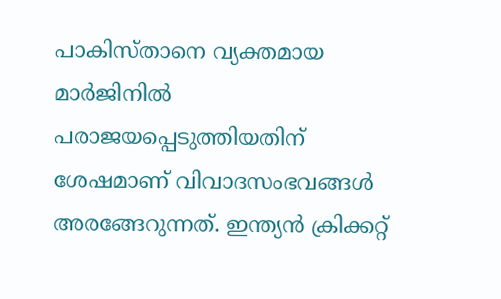പാകിസ്താനെ വ്യക്തമായ മാർജിനിൽ പരാജയപ്പെടുത്തിയതിന് ശേഷമാണ് വിവാദസംഭവങ്ങൾ അരങ്ങേറുന്നത്. ഇന്ത്യൻ ക്രിക്കറ്റ്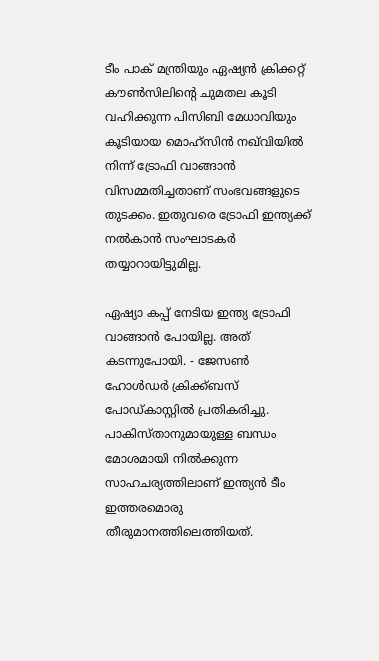ടീം പാക് മന്ത്രിയും ഏഷ്യൻ ക്രിക്കറ്റ് കൗൺസിലിന്റെ ചുമതല കൂടി വഹിക്കുന്ന പിസിബി മേധാവിയും കൂടിയായ മൊഹ്സിൻ നഖ്‌വിയിൽ നിന്ന് ട്രോഫി വാങ്ങാൻ വിസമ്മതിച്ചതാണ് സംഭവങ്ങളുടെ തുടക്കം. ഇതുവരെ ട്രോഫി ഇന്ത്യക്ക് നൽകാൻ സംഘാടകർ തയ്യാറായിട്ടുമില്ല.

ഏഷ്യാ കപ്പ് നേടിയ ഇന്ത്യ ട്രോഫി വാങ്ങാൻ പോയില്ല. അത് കടന്നുപോയി. - ജേസൺ ഹോൾഡർ ക്രിക്ക്ബസ് പോഡ്കാസ്റ്റിൽ പ്രതികരിച്ചു. പാകിസ്താനുമായുള്ള ബന്ധം മോശമായി നിൽക്കുന്ന സാഹചര്യത്തിലാണ് ഇന്ത്യൻ ടീം ഇത്തരമൊരു തീരുമാനത്തിലെത്തിയത്.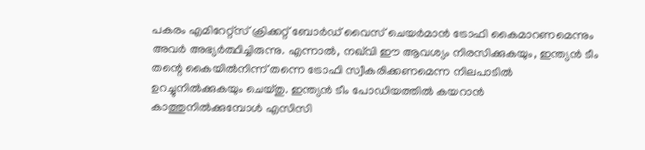പകരം എമിറേറ്റ്‌സ് ക്രിക്കറ്റ് ബോർഡ് വൈസ് ചെയർമാൻ ട്രോഫി കൈമാറണമെന്നും അവർ അഭ്യർത്ഥിച്ചിരുന്നു. എന്നാൽ, നഖ്‌വി ഈ ആവശ്യം നിരസിക്കുകയും, ഇന്ത്യൻ ടീം തന്റെ കൈയിൽനിന്ന് തന്നെ ട്രോഫി സ്വീകരിക്കണമെന്ന നിലപാടിൽ ഉറച്ചുനിൽക്കുകയും ചെയ്തു. ഇന്ത്യൻ ടീം പോഡിയത്തിൽ കയറാൻ കാത്തുനിൽക്കുമ്പോൾ എസിസി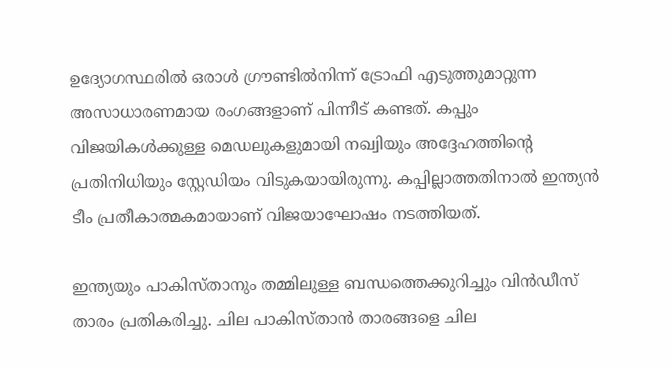ഉദ്യോഗസ്ഥരിൽ ഒരാൾ ഗ്രൗണ്ടിൽനിന്ന് ട്രോഫി എടുത്തുമാറ്റുന്ന അസാധാരണമായ രംഗങ്ങളാണ് പിന്നീട് കണ്ടത്. കപ്പും വിജയികൾക്കുള്ള മെഡലുകളുമായി നഖ്വിയും അദ്ദേഹത്തിന്റെ പ്രതിനിധിയും സ്റ്റേഡിയം വിടുകയായിരുന്നു. കപ്പില്ലാത്തതിനാൽ ഇന്ത്യൻ ടീം പ്രതീകാത്മകമായാണ് വിജയാഘോഷം നടത്തിയത്.

ഇന്ത്യയും പാകിസ്താനും തമ്മിലുള്ള ബന്ധത്തെക്കുറിച്ചും വിൻഡീസ് താരം പ്രതികരിച്ചു. ചില പാകിസ്താൻ താരങ്ങളെ ചില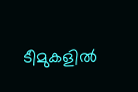ടീമുകളിൽ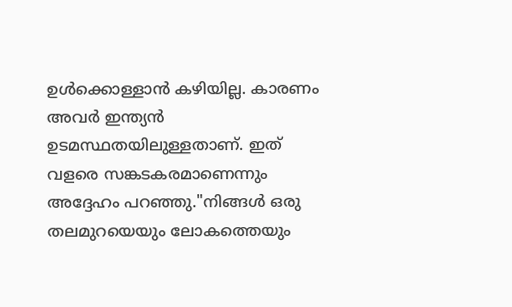ഉൾക്കൊള്ളാൻ കഴിയില്ല. കാരണം അവർ ഇന്ത്യൻ ഉടമസ്ഥതയിലുള്ളതാണ്. ഇത് വളരെ സങ്കടകരമാണെന്നും അദ്ദേഹം പറഞ്ഞു."നിങ്ങൾ ഒരു തലമുറയെയും ലോകത്തെയും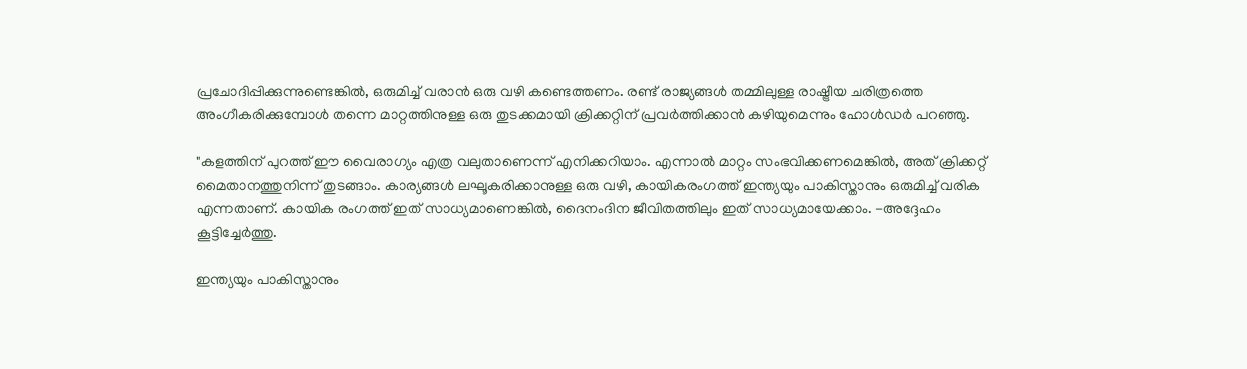പ്രചോദിപ്പിക്കുന്നുണ്ടെങ്കിൽ, ഒരുമിച്ച് വരാൻ ഒരു വഴി കണ്ടെത്തണം. രണ്ട് രാജ്യങ്ങൾ തമ്മിലുള്ള രാഷ്ട്രീയ ചരിത്രത്തെ അംഗീകരിക്കുമ്പോൾ തന്നെ മാറ്റത്തിനുള്ള ഒരു തുടക്കമായി ക്രിക്കറ്റിന് പ്രവർത്തിക്കാൻ കഴിയുമെന്നും ഹോൾഡർ പറഞ്ഞു.

"കളത്തിന് പുറത്ത് ഈ വൈരാഗ്യം എത്ര വലുതാണെന്ന് എനിക്കറിയാം. എന്നാൽ മാറ്റം സംഭവിക്കണമെങ്കിൽ, അത് ക്രിക്കറ്റ് മൈതാനത്തുനിന്ന് തുടങ്ങാം. കാര്യങ്ങൾ ലഘൂകരിക്കാനുള്ള ഒരു വഴി, കായികരംഗത്ത് ഇന്ത്യയും പാകിസ്താനും ഒരുമിച്ച് വരിക എന്നതാണ്. കായിക രംഗത്ത് ഇത് സാധ്യമാണെങ്കിൽ, ദൈനംദിന ജീവിതത്തിലും ഇത് സാധ്യമായേക്കാം. -അദ്ദേഹം കൂട്ടിച്ചേർത്തു.

ഇന്ത്യയും പാകിസ്താനും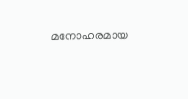മനോഹരമായ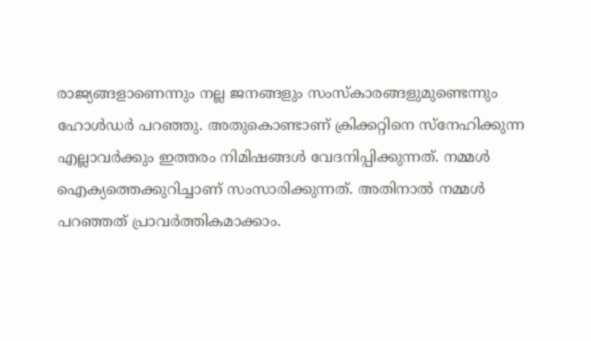രാജ്യങ്ങളാണെന്നും നല്ല ജനങ്ങളും സംസ്കാരങ്ങളുമുണ്ടെന്നും ഹോൾഡർ പറഞ്ഞു. അതുകൊണ്ടാണ് ക്രിക്കറ്റിനെ സ്നേഹിക്കുന്ന എല്ലാവർക്കും ഇത്തരം നിമിഷങ്ങൾ വേദനിപ്പിക്കുന്നത്. നമ്മൾ ഐക്യത്തെക്കുറിച്ചാണ് സംസാരിക്കുന്നത്. അതിനാൽ നമ്മൾ പറഞ്ഞത് പ്രാവർത്തികമാക്കാം.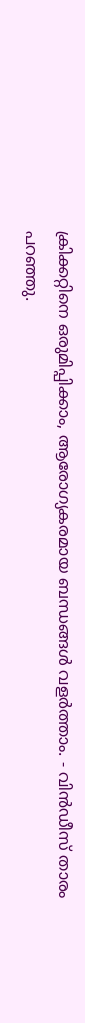ക്രിക്കറ്റിനെ ഒരുമിപ്പിക്കാം, ആരോഗ്യകരമായ ബന്ധങ്ങൾ വളർത്താം. - വിൻഡീസ് താരം പറഞ്ഞു.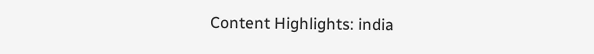Content Highlights: india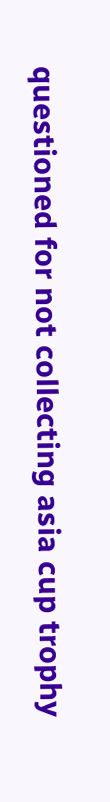questioned for not collecting asia cup trophy